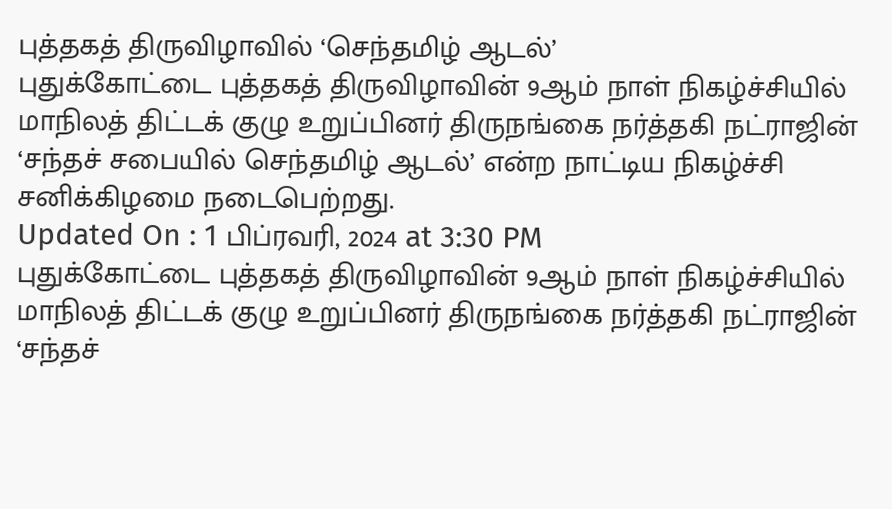புத்தகத் திருவிழாவில் ‘செந்தமிழ் ஆடல்’
புதுக்கோட்டை புத்தகத் திருவிழாவின் 9ஆம் நாள் நிகழ்ச்சியில் மாநிலத் திட்டக் குழு உறுப்பினர் திருநங்கை நர்த்தகி நட்ராஜின் ‘சந்தச் சபையில் செந்தமிழ் ஆடல்’ என்ற நாட்டிய நிகழ்ச்சி சனிக்கிழமை நடைபெற்றது.
Updated On : 1 பிப்ரவரி, 2024 at 3:30 PM
புதுக்கோட்டை புத்தகத் திருவிழாவின் 9ஆம் நாள் நிகழ்ச்சியில் மாநிலத் திட்டக் குழு உறுப்பினர் திருநங்கை நர்த்தகி நட்ராஜின் ‘சந்தச்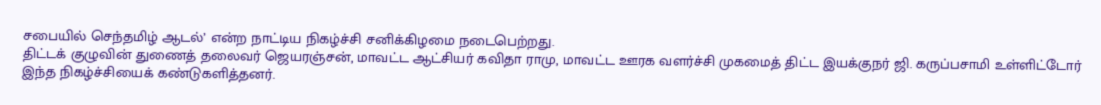சபையில் செந்தமிழ் ஆடல்’ என்ற நாட்டிய நிகழ்ச்சி சனிக்கிழமை நடைபெற்றது.
திட்டக் குழுவின் துணைத் தலைவர் ஜெயரஞ்சன், மாவட்ட ஆட்சியர் கவிதா ராமு, மாவட்ட ஊரக வளர்ச்சி முகமைத் திட்ட இயக்குநர் ஜி. கருப்பசாமி உள்ளிட்டோர் இந்த நிகழ்ச்சியைக் கண்டுகளித்தனர்.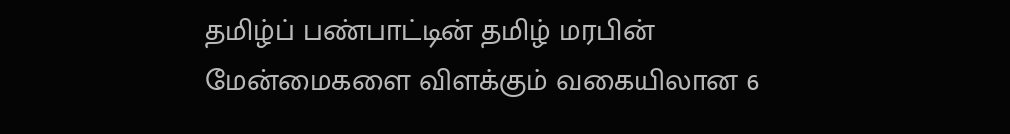தமிழ்ப் பண்பாட்டின் தமிழ் மரபின் மேன்மைகளை விளக்கும் வகையிலான 6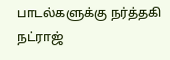பாடல்களுக்கு நர்த்தகி நட்ராஜ்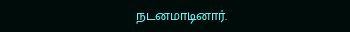நடனமாடினார்.